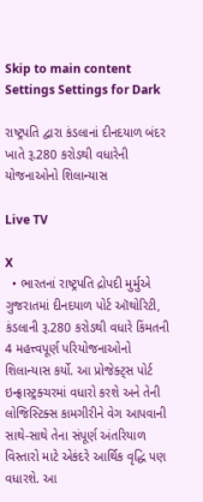Skip to main content
Settings Settings for Dark

રાષ્ટ્રપતિ દ્વારા કંડલાનાં દીનદયાળ બંદર ખાતે રૂ.280 કરોડથી વધારેની યોજનાઓનો શિલાન્યાસ

Live TV

X
  • ભારતનાં રાષ્ટ્રપતિ દ્રોપદી મુર્મુએ ગુજરાતમાં દીનદયાળ પોર્ટ ઑથોરિટી, કંડલાની રૂ.280 કરોડથી વધારે કિંમતની 4 મહત્ત્વપૂર્ણ પરિયોજનાઓનો શિલાન્યાસ કર્યો. આ પ્રોજેક્ટ્સ પોર્ટ ઇન્ફ્રાસ્ટ્રક્ચરમાં વધારો કરશે અને તેની લોજિસ્ટિક્સ કામગીરીને વેગ આપવાની સાથે-સાથે તેના સંપૂર્ણ અંતરિયાળ વિસ્તારો માટે એકંદરે આર્થિક વૃદ્ધિ પણ વધારશે. આ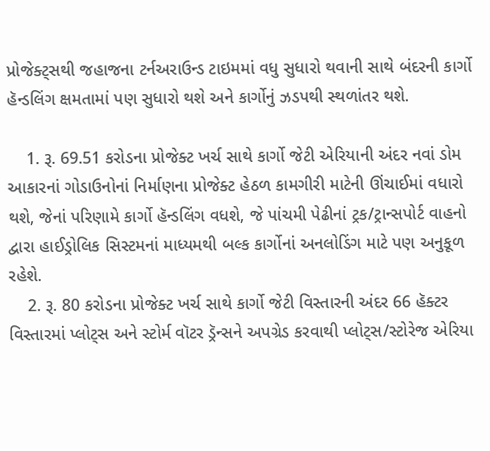પ્રોજેક્ટ્સથી જહાજના ટર્નઅરાઉન્ડ ટાઇમમાં વધુ સુધારો થવાની સાથે બંદરની કાર્ગો હૅન્ડલિંગ ક્ષમતામાં પણ સુધારો થશે અને કાર્ગોનું ઝડપથી સ્થળાંતર થશે.

    1. રૂ. 69.51 કરોડના પ્રોજેક્ટ ખર્ચ સાથે કાર્ગો જેટી એરિયાની અંદર નવાં ડોમ આકારનાં ગોડાઉનોનાં નિર્માણના પ્રોજેક્ટ હેઠળ કામગીરી માટેની ઊંચાઈમાં વધારો થશે, જેનાં પરિણામે કાર્ગો હૅન્ડલિંગ વધશે, જે પાંચમી પેઢીનાં ટ્રક/ટ્રાન્સપોર્ટ વાહનો દ્વારા હાઈડ્રોલિક સિસ્ટમનાં માધ્યમથી બલ્ક કાર્ગોનાં અનલોડિંગ માટે પણ અનુકૂળ રહેશે.
    2. રૂ. 80 કરોડના પ્રોજેક્ટ ખર્ચ સાથે કાર્ગો જેટી વિસ્તારની અંદર 66 હૅક્ટર વિસ્તારમાં પ્લોટ્સ અને સ્ટોર્મ વૉટર ડ્રૅન્સને અપગ્રેડ કરવાથી પ્લોટ્સ/સ્ટોરેજ એરિયા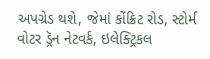અપગ્રેડ થશે, જેમાં કોંક્રિટ રોડ, સ્ટોર્મ વોટર ડ્રૅન નેટવર્ક, ઇલેક્ટ્રિકલ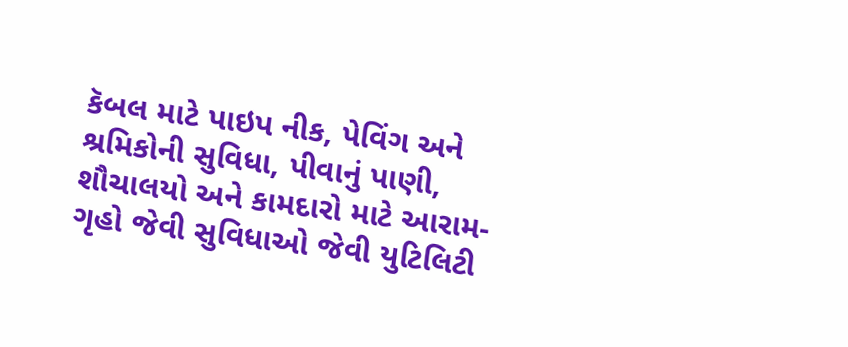કૅબલ માટે પાઇપ નીક, પેવિંગ અને શ્રમિકોની સુવિધા, પીવાનું પાણી, શૌચાલયો અને કામદારો માટે આરામ-ગૃહો જેવી સુવિધાઓ જેવી યુટિલિટી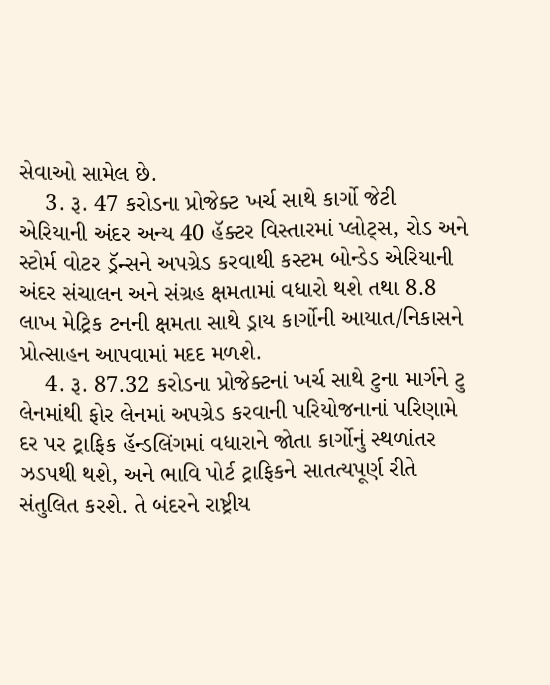સેવાઓ સામેલ છે.
    3. રૂ. 47 કરોડના પ્રોજેક્ટ ખર્ચ સાથે કાર્ગો જેટી એરિયાની અંદર અન્ય 40 હૅક્ટર વિસ્તારમાં પ્લોટ્સ, રોડ અને સ્ટોર્મ વોટર ડ્રૅન્સને અપગ્રેડ કરવાથી કસ્ટમ બોન્ડેડ એરિયાની અંદર સંચાલન અને સંગ્રહ ક્ષમતામાં વધારો થશે તથા 8.8 લાખ મેટ્રિક ટનની ક્ષમતા સાથે ડ્રાય કાર્ગોની આયાત/નિકાસને પ્રોત્સાહન આપવામાં મદદ મળશે.
    4. રૂ. 87.32 કરોડના પ્રોજેક્ટનાં ખર્ચ સાથે ટુના માર્ગને ટુ લેનમાંથી ફોર લેનમાં અપગ્રેડ કરવાની પરિયોજનાનાં પરિણામે દર પર ટ્રાફિક હૅન્ડલિંગમાં વધારાને જોતા કાર્ગોનું સ્થળાંતર ઝડપથી થશે, અને ભાવિ પોર્ટ ટ્રાફિકને સાતત્યપૂર્ણ રીતે સંતુલિત કરશે. તે બંદરને રાષ્ટ્રીય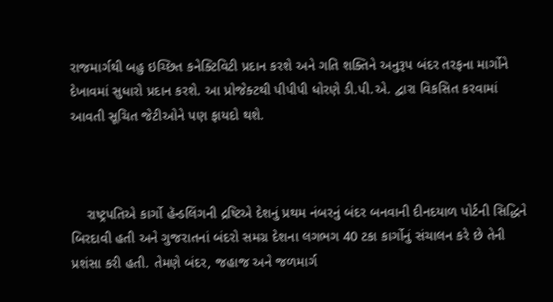રાજમાર્ગથી બહુ ઇચ્છિત કનેક્ટિવિટી પ્રદાન કરશે અને ગતિ શક્તિને અનુરૂપ બંદર તરફના માર્ગોને દેખાવમાં સુધારો પ્રદાન કરશે. આ પ્રોજેક્ટથી પીપીપી ધોરણે ડી.પી.એ. દ્વારા વિકસિત કરવામાં આવતી સૂચિત જેટીઓને પણ ફાયદો થશે.



    રાષ્ટ્રપતિએ કાર્ગો હૅન્ડલિંગની દ્રષ્ટિએ દેશનું પ્રથમ નંબરનું બંદર બનવાની દીનદયાળ પોર્ટની સિદ્ધિને બિરદાવી હતી અને ગુજરાતનાં બંદરો સમગ્ર દેશના લગભગ 40 ટકા કાર્ગોનું સંચાલન કરે છે તેની પ્રશંસા કરી હતી. તેમણે બંદર, જહાજ અને જળમાર્ગ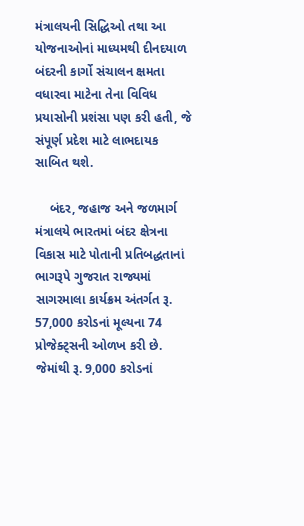મંત્રાલયની સિદ્ધિઓ તથા આ યોજનાઓનાં માધ્યમથી દીનદયાળ બંદરની કાર્ગો સંચાલન ક્ષમતા વધારવા માટેના તેના વિવિધ પ્રયાસોની પ્રશંસા પણ કરી હતી, જે સંપૂર્ણ પ્રદેશ માટે લાભદાયક સાબિત થશે.

    બંદર, જહાજ અને જળમાર્ગ મંત્રાલયે ભારતમાં બંદર ક્ષેત્રના વિકાસ માટે પોતાની પ્રતિબદ્ધતાનાં ભાગરૂપે ગુજરાત રાજ્યમાં સાગરમાલા કાર્યક્રમ અંતર્ગત રૂ. 57,000 કરોડનાં મૂલ્યના 74 પ્રોજેક્ટ્સની ઓળખ કરી છે. જેમાંથી રૂ. 9,000 કરોડનાં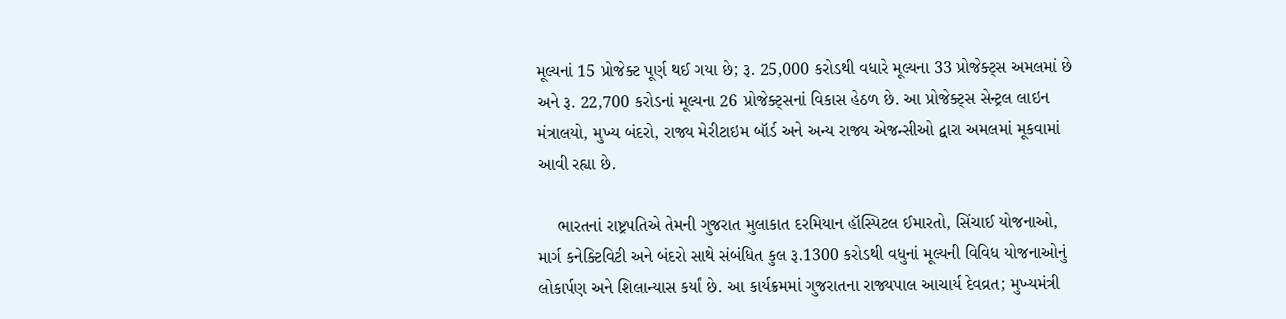મૂલ્યનાં 15 પ્રોજેક્ટ પૂર્ણ થઈ ગયા છે; રૂ. 25,000 કરોડથી વધારે મૂલ્યના 33 પ્રોજેક્ટ્સ અમલમાં છે અને રૂ. 22,700 કરોડનાં મૂલ્યના 26 પ્રોજેક્ટ્સનાં વિકાસ હેઠળ છે. આ પ્રોજેક્ટ્સ સેન્ટ્રલ લાઇન મંત્રાલયો, મુખ્ય બંદરો, રાજ્ય મેરીટાઇમ બૉર્ડ અને અન્ય રાજ્ય એજન્સીઓ દ્વારા અમલમાં મૂકવામાં આવી રહ્યા છે.

    ભારતનાં રાષ્ટ્રપતિએ તેમની ગુજરાત મુલાકાત દરમિયાન હૉસ્પિટલ ઈમારતો, સિંચાઈ યોજનાઓ, માર્ગ કનેક્ટિવિટી અને બંદરો સાથે સંબંધિત કુલ રૂ.1300 કરોડથી વધુનાં મૂલ્યની વિવિધ યોજનાઓનું લોકાર્પણ અને શિલાન્યાસ કર્યાં છે. આ કાર્યક્રમમાં ગુજરાતના રાજ્યપાલ આચાર્ય દેવવ્રત; મુખ્યમંત્રી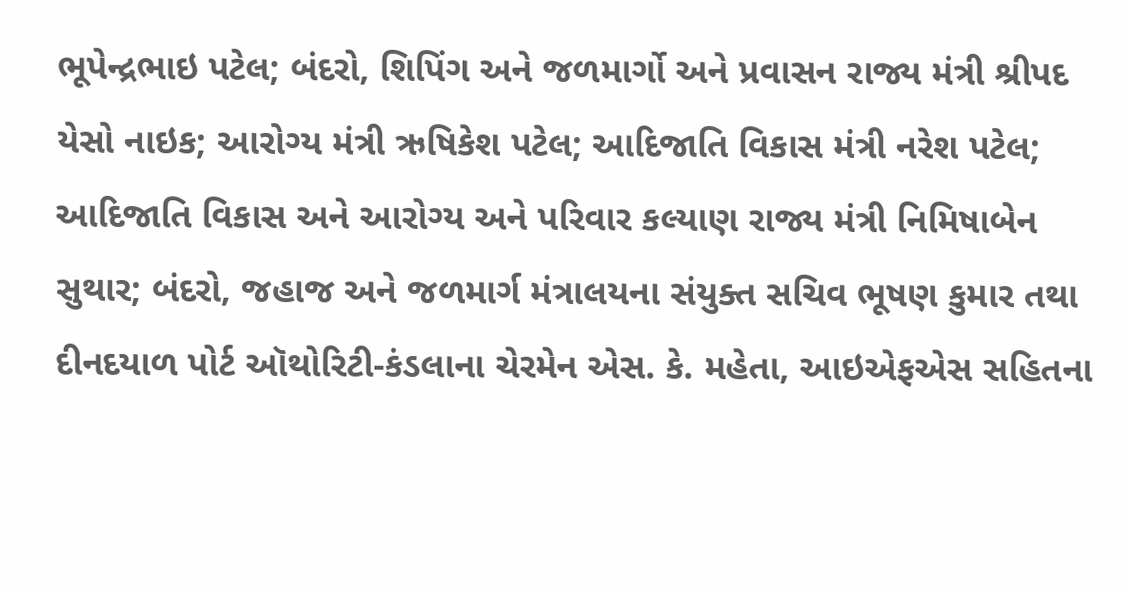ભૂપેન્દ્રભાઇ પટેલ; બંદરો, શિપિંગ અને જળમાર્ગો અને પ્રવાસન રાજ્ય મંત્રી શ્રીપદ યેસો નાઇક; આરોગ્ય મંત્રી ઋષિકેશ પટેલ; આદિજાતિ વિકાસ મંત્રી નરેશ પટેલ; આદિજાતિ વિકાસ અને આરોગ્ય અને પરિવાર કલ્યાણ રાજ્ય મંત્રી નિમિષાબેન સુથાર; બંદરો, જહાજ અને જળમાર્ગ મંત્રાલયના સંયુક્ત સચિવ ભૂષણ કુમાર તથા દીનદયાળ પોર્ટ ઑથોરિટી-કંડલાના ચેરમેન એસ. કે. મહેતા, આઇએફએસ સહિતના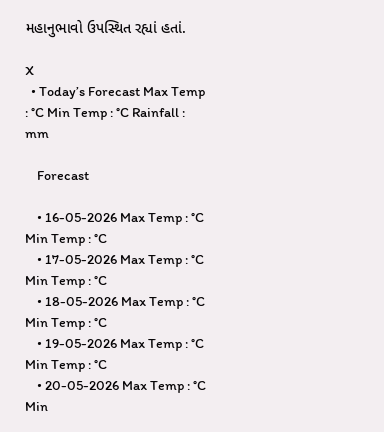મહાનુભાવો ઉપસ્થિત રહ્યાં હતાં.

X
  • Today’s Forecast Max Temp : °C Min Temp : °C Rainfall : mm

    Forecast

    • 16-05-2026 Max Temp : °C Min Temp : °C
    • 17-05-2026 Max Temp : °C Min Temp : °C
    • 18-05-2026 Max Temp : °C Min Temp : °C
    • 19-05-2026 Max Temp : °C Min Temp : °C
    • 20-05-2026 Max Temp : °C Min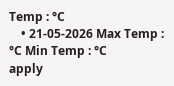Temp : °C
    • 21-05-2026 Max Temp : °C Min Temp : °C
apply